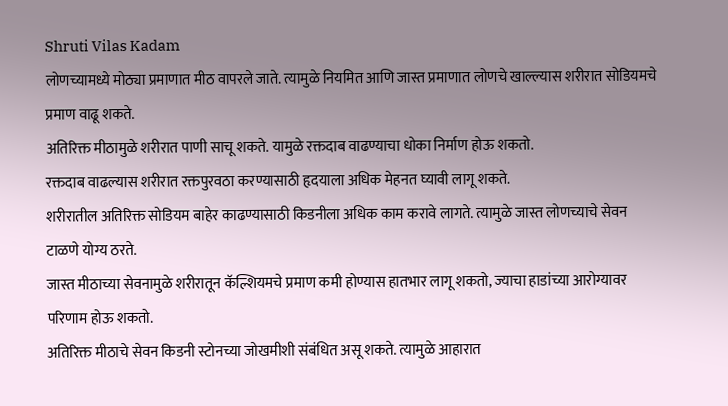Shruti Vilas Kadam
लोणच्यामध्ये मोठ्या प्रमाणात मीठ वापरले जाते. त्यामुळे नियमित आणि जास्त प्रमाणात लोणचे खाल्ल्यास शरीरात सोडियमचे प्रमाण वाढू शकते.
अतिरिक्त मीठामुळे शरीरात पाणी साचू शकते. यामुळे रक्तदाब वाढण्याचा धोका निर्माण होऊ शकतो.
रक्तदाब वाढल्यास शरीरात रक्तपुरवठा करण्यासाठी हृदयाला अधिक मेहनत घ्यावी लागू शकते.
शरीरातील अतिरिक्त सोडियम बाहेर काढण्यासाठी किडनीला अधिक काम करावे लागते. त्यामुळे जास्त लोणच्याचे सेवन टाळणे योग्य ठरते.
जास्त मीठाच्या सेवनामुळे शरीरातून कॅल्शियमचे प्रमाण कमी होण्यास हातभार लागू शकतो, ज्याचा हाडांच्या आरोग्यावर परिणाम होऊ शकतो.
अतिरिक्त मीठाचे सेवन किडनी स्टोनच्या जोखमीशी संबंधित असू शकते. त्यामुळे आहारात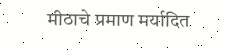मीठाचे प्रमाण मर्यादित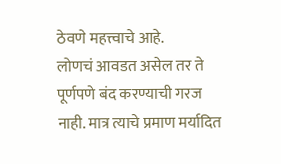ठेवणे महत्त्वाचे आहे.
लोणचं आवडत असेल तर ते पूर्णपणे बंद करण्याची गरज नाही. मात्र त्याचे प्रमाण मर्यादित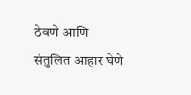ठेवणे आणि संतुलित आहार घेणे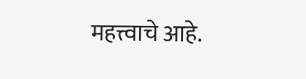महत्त्वाचे आहे.